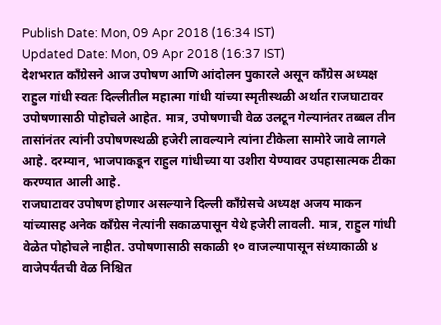Publish Date: Mon, 09 Apr 2018 (16:34 IST)
Updated Date: Mon, 09 Apr 2018 (16:37 IST)
देशभरात काँग्रेसने आज उपोषण आणि आंदोलन पुकारले असून काँग्रेस अध्यक्ष राहुल गांधी स्वतः दिल्लीतील महात्मा गांधी यांच्या स्मृतीस्थळी अर्थात राजघाटावर उपोषणासाठी पोहोचले आहेत. मात्र, उपोषणाची वेळ उलटून गेल्यानंतर तब्बल तीन तासांनंतर त्यांनी उपोषणस्थळी हजेरी लावल्याने त्यांना टीकेला सामोरे जावे लागले आहे. दरम्यान, भाजपाकडून राहुल गांधीच्या या उशीरा येण्यावर उपहासात्मक टीका करण्यात आली आहे.
राजघाटावर उपोषण होणार असल्याने दिल्ली काँग्रेसचे अध्यक्ष अजय माकन यांच्यासह अनेक काँग्रेस नेत्यांनी सकाळपासून येथे हजेरी लावली. मात्र, राहुल गांधी वेळेत पोहोचले नाहीत. उपोषणासाठी सकाळी १० वाजल्यापासून संध्याकाळी ४ वाजेपर्यंतची वेळ निश्चित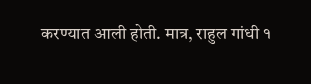करण्यात आली होती. मात्र, राहुल गांधी १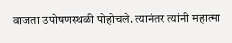वाजता उपोषणस्थळी पोहोचले. त्यानंतर त्यांनी महात्मा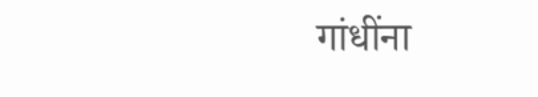गांधींना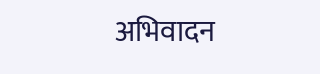अभिवादन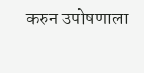करुन उपोषणाला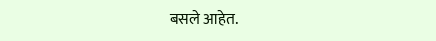बसले आहेत.